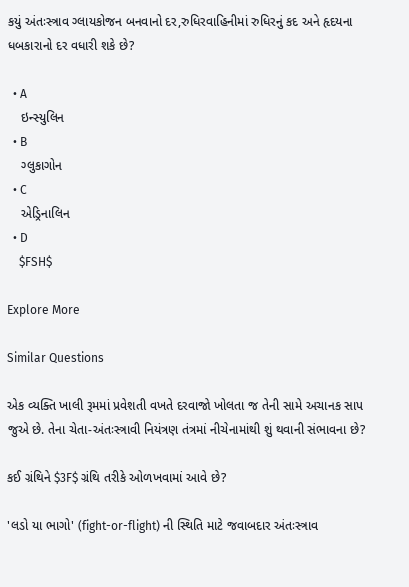કયું અંતઃસ્ત્રાવ ગ્લાયકોજન બનવાનો દર,રુધિરવાહિનીમાં રુધિરનું કદ અને હૃદયના ધબકારાનો દર વધારી શકે છે?

  • A
    ઇન્સ્યુલિન
  • B
    ગ્લુકાગોન
  • C
    એડ્રિનાલિન
  • D
    $FSH$

Explore More

Similar Questions

એક વ્યક્તિ ખાલી રૂમમાં પ્રવેશતી વખતે દરવાજો ખોલતા જ તેની સામે અચાનક સાપ જુએ છે. તેના ચેતા-અંતઃસ્ત્રાવી નિયંત્રણ તંત્રમાં નીચેનામાંથી શું થવાની સંભાવના છે?

કઈ ગ્રંથિને $3F$ ગ્રંથિ તરીકે ઓળખવામાં આવે છે?

'લડો યા ભાગો' (fight-or-flight) ની સ્થિતિ માટે જવાબદાર અંતઃસ્ત્રાવ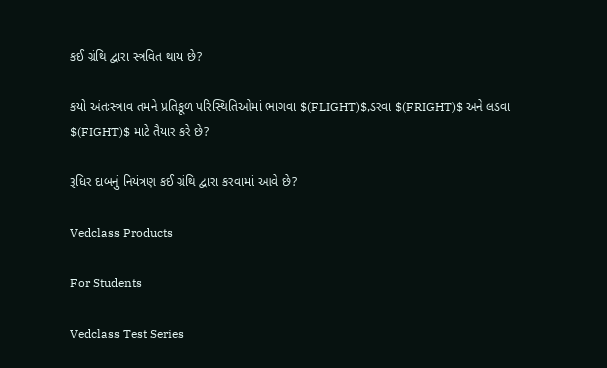કઈ ગ્રંથિ દ્વારા સ્ત્રવિત થાય છે?

કયો અંતઃસ્ત્રાવ તમને પ્રતિકૂળ પરિસ્થિતિઓમાં ભાગવા $(FLIGHT)$,ડરવા $(FRIGHT)$ અને લડવા $(FIGHT)$ માટે તૈયાર કરે છે?

રૂધિર દાબનું નિયંત્રણ કઈ ગ્રંથિ દ્વારા કરવામાં આવે છે?

Vedclass Products

For Students

Vedclass Test Series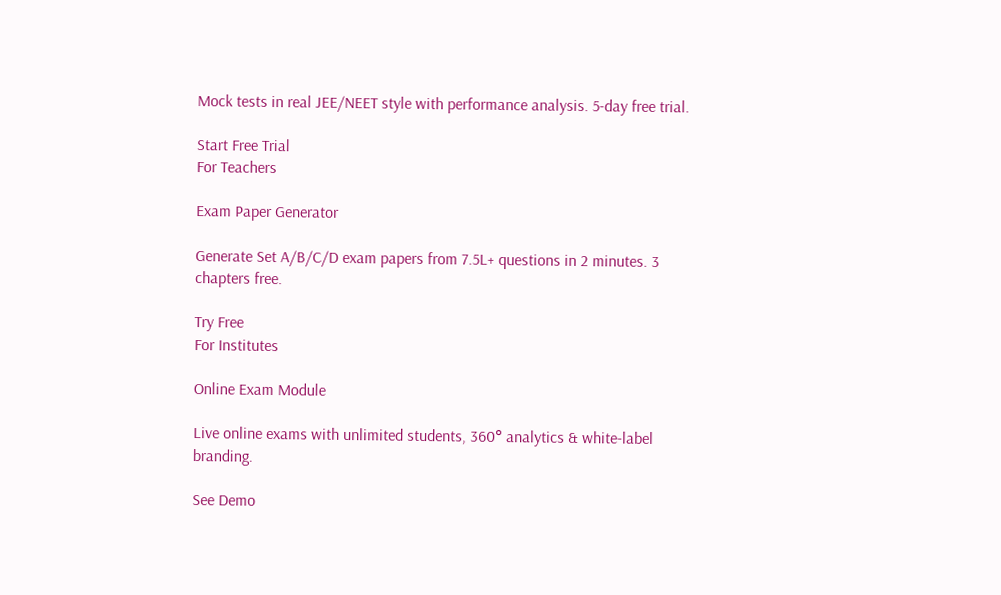Mock tests in real JEE/NEET style with performance analysis. 5-day free trial.

Start Free Trial
For Teachers

Exam Paper Generator

Generate Set A/B/C/D exam papers from 7.5L+ questions in 2 minutes. 3 chapters free.

Try Free
For Institutes

Online Exam Module

Live online exams with unlimited students, 360° analytics & white-label branding.

See Demo